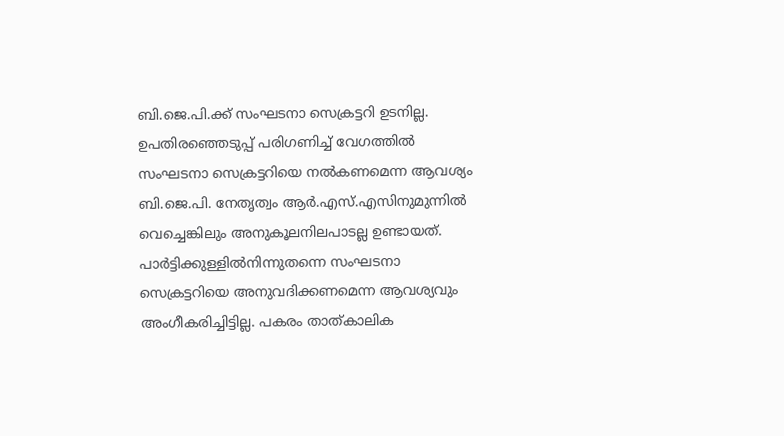ബി.ജെ.പി.ക്ക് സംഘടനാ സെക്രട്ടറി ഉടനില്ല. ഉപതിരഞ്ഞെടുപ്പ് പരിഗണിച്ച്‌ വേഗത്തില്‍ സംഘടനാ സെക്രട്ടറിയെ നല്‍കണമെന്ന ആവശ്യം ബി.ജെ.പി. നേതൃത്വം ആർ.എസ്.എസിനുമുന്നില്‍ വെച്ചെങ്കിലും അനുകൂലനിലപാടല്ല ഉണ്ടായത്. പാർട്ടിക്കുള്ളില്‍നിന്നുതന്നെ സംഘടനാ സെക്രട്ടറിയെ അനുവദിക്കണമെന്ന ആവശ്യവും അംഗീകരിച്ചിട്ടില്ല. പകരം താത്‌കാലിക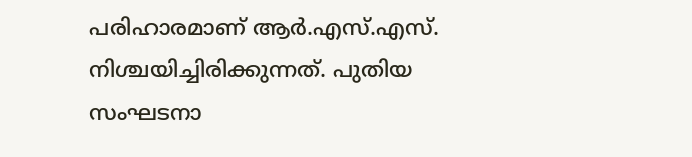പരിഹാരമാണ് ആർ.എസ്.എസ്. നിശ്ചയിച്ചിരിക്കുന്നത്. പുതിയ സംഘടനാ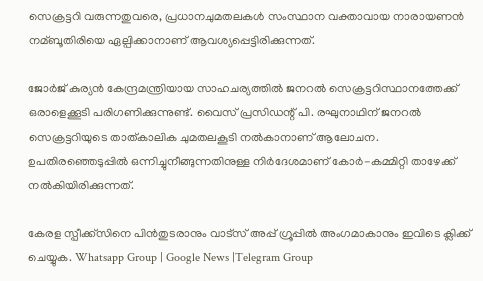സെക്രട്ടറി വരുന്നതുവരെ, പ്രധാനചുമതലകള്‍ സംസ്ഥാന വക്താവായ നാരായണൻ നമ്ബൂതിരിയെ ഏല്പിക്കാനാണ് ആവശ്യപ്പെട്ടിരിക്കുന്നത്.

ജോർജ് കുര്യൻ കേന്ദ്രമന്ത്രിയായ സാഹചര്യത്തില്‍ ജനറല്‍ സെക്രട്ടറിസ്ഥാനത്തേക്ക് ഒരാളെക്കൂടി പരിഗണിക്കുന്നുണ്ട്. വൈസ് പ്രസിഡന്റ് പി. രഘുനാഥിന് ജനറല്‍ സെക്രട്ടറിയുടെ താത്‌കാലിക ചുമതലകൂടി നല്‍കാനാണ് ആലോചന. ഉപതിരഞ്ഞെടുപ്പില്‍ ഒന്നിച്ചുനീങ്ങുന്നതിനുള്ള നിർദേശമാണ് കോർ-കമ്മിറ്റി താഴേക്ക് നല്‍കിയിരിക്കുന്നത്.

കേരള സ്പീക്ക്സിനെ പിൻതുടരാനും വാട്സ് അപ്പ് ഗ്രൂപ്പിൽ അംഗമാകാനും ഇവിടെ ക്ലിക്ക് ചെയ്യുക. Whatsapp Group | Google News |Telegram Group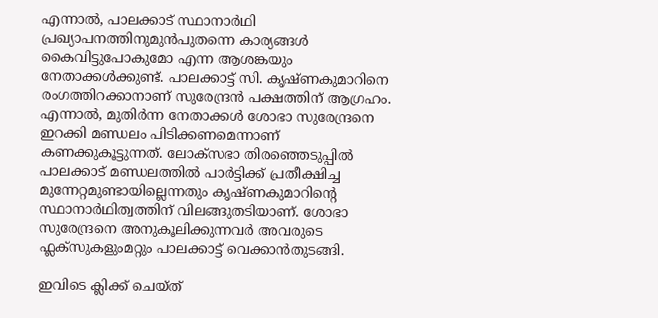എന്നാല്‍, പാലക്കാട് സ്ഥാനാർഥി പ്രഖ്യാപനത്തിനുമുൻപുതന്നെ കാര്യങ്ങള്‍ കൈവിട്ടുപോകുമോ എന്ന ആശങ്കയും നേതാക്കള്‍ക്കുണ്ട്. പാലക്കാട്ട് സി. കൃഷ്ണകുമാറിനെ രംഗത്തിറക്കാനാണ് സുരേന്ദ്രൻ പക്ഷത്തിന് ആഗ്രഹം. എന്നാല്‍, മുതിർന്ന നേതാക്കള്‍ ശോഭാ സുരേന്ദ്രനെ ഇറക്കി മണ്ഡലം പിടിക്കണമെന്നാണ് കണക്കുകൂട്ടുന്നത്. ലോക്‌സഭാ തിരഞ്ഞെടുപ്പില്‍ പാലക്കാട് മണ്ഡലത്തില്‍ പാർട്ടിക്ക് പ്രതീക്ഷിച്ച മുന്നേറ്റമുണ്ടായില്ലെന്നതും കൃഷ്ണകുമാറിന്റെ സ്ഥാനാർഥിത്വത്തിന് വിലങ്ങുതടിയാണ്. ശോഭാ സുരേന്ദ്രനെ അനുകൂലിക്കുന്നവർ അവരുടെ ഫ്ലക്‌സുകളുംമറ്റും പാലക്കാട്ട് വെക്കാൻതുടങ്ങി.

ഇവിടെ ക്ലിക്ക് ചെയ്ത്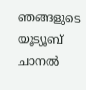ഞങ്ങളുടെ യൂട്യൂബ് ചാനൽ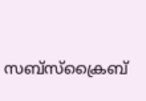സബ്സ്ക്രൈബ്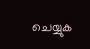ചെയ്യുക